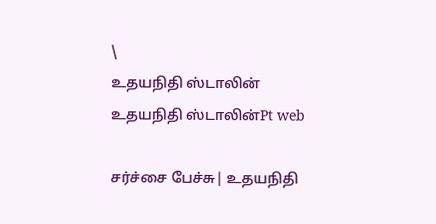\
உதயநிதி ஸ்டாலின்
உதயநிதி ஸ்டாலின்Pt web

சர்ச்சை பேச்சு| உதயநிதி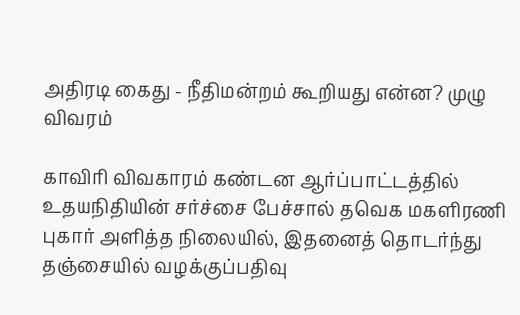அதிரடி கைது - நீதிமன்றம் கூறியது என்ன? முழு விவரம்

காவிரி விவகாரம் கண்டன ஆர்ப்பாட்டத்தில் உதயநிதியின் சர்ச்சை பேச்சால் தவெக மகளிரணி புகார் அளித்த நிலையில், இதனைத் தொடர்ந்து தஞ்சையில் வழக்குப்பதிவு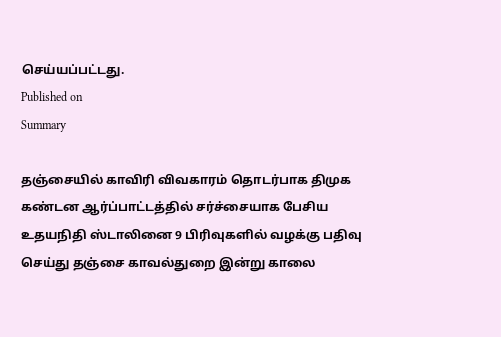செய்யப்பட்டது.
Published on
Summary

தஞ்சையில் காவிரி விவகாரம் தொடர்பாக திமுக கண்டன ஆர்ப்பாட்டத்தில் சர்ச்சையாக பேசிய உதயநிதி ஸ்டாலினை 9 பிரிவுகளில் வழக்கு பதிவு செய்து தஞ்சை காவல்துறை இன்று காலை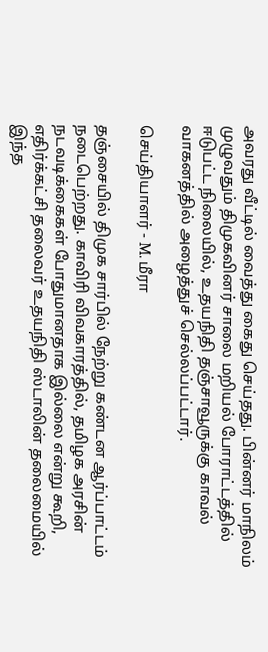அவரது வீட்டில் வைத்து கைது செய்தது. பின்னர் மாநிலம் முழுவதும் திமுகவினர் சாலை மறியல் போராட்டத்தில் ஈடுபட்ட நிலையில், உதயநிதி தஞ்சாவூருக்கு காவல் வாகனத்தில் அழைத்துச் செல்லப்பட்டார்.

செய்தியாளர் - M. மீரா

தஞ்சையில் திமுக சார்பில் நேற்று கண்டன ஆர்ப்பாட்டம் நடைபெற்றது. காவிரி விவகாரத்தில், தமிழக அரசின் நடவடிக்கைகள் போதுமானதாக இல்லை என்று கூறி, எதிர்க்கட்சி தலைவர் உதயநிதி ஸ்டாலின் தலைமையில் இந்த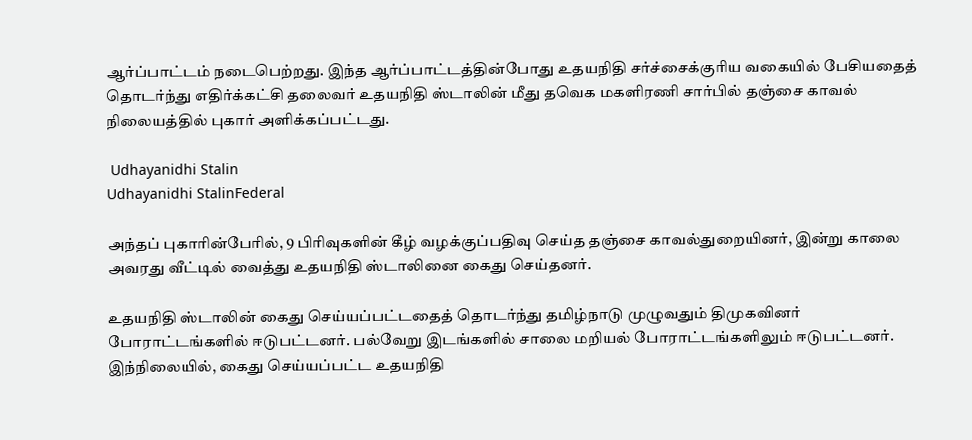ஆர்ப்பாட்டம் நடைபெற்றது. இந்த ஆர்ப்பாட்டத்தின்போது உதயநிதி சர்ச்சைக்குரிய வகையில் பேசியதைத் தொடர்ந்து எதிர்க்கட்சி தலைவர் உதயநிதி ஸ்டாலின் மீது தவெக மகளிரணி சார்பில் தஞ்சை காவல் நிலையத்தில் புகார் அளிக்கப்பட்டது.

 Udhayanidhi Stalin
Udhayanidhi StalinFederal

அந்தப் புகாரின்பேரில், 9 பிரிவுகளின் கீழ் வழக்குப்பதிவு செய்த தஞ்சை காவல்துறையினர், இன்று காலை அவரது வீட்டில் வைத்து உதயநிதி ஸ்டாலினை கைது செய்தனர்.

உதயநிதி ஸ்டாலின் கைது செய்யப்பட்டதைத் தொடர்ந்து தமிழ்நாடு முழுவதும் திமுகவினர் போராட்டங்களில் ஈடுபட்டனர். பல்வேறு இடங்களில் சாலை மறியல் போராட்டங்களிலும் ஈடுபட்டனர். இந்நிலையில், கைது செய்யப்பட்ட உதயநிதி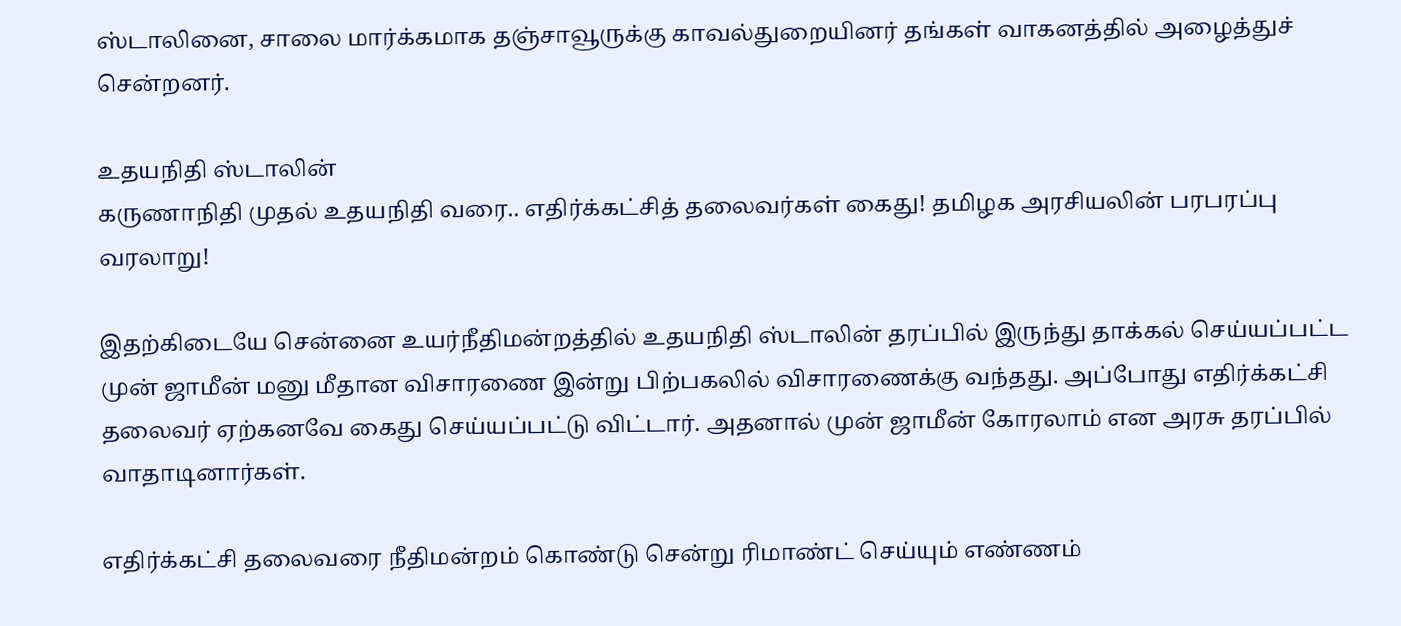ஸ்டாலினை, சாலை மார்க்கமாக தஞ்சாவூருக்கு காவல்துறையினர் தங்கள் வாகனத்தில் அழைத்துச் சென்றனர்.

உதயநிதி ஸ்டாலின்
கருணாநிதி முதல் உதயநிதி வரை.. எதிர்க்கட்சித் தலைவர்கள் கைது! தமிழக அரசியலின் பரபரப்பு வரலாறு!

இதற்கிடையே சென்னை உயர்நீதிமன்றத்தில் உதயநிதி ஸ்டாலின் தரப்பில் இருந்து தாக்கல் செய்யப்பட்ட முன் ஜாமீன் மனு மீதான விசாரணை இன்று பிற்பகலில் விசாரணைக்கு வந்தது. அப்போது எதிர்க்கட்சி தலைவர் ஏற்கனவே கைது செய்யப்பட்டு விட்டார். அதனால் முன் ஜாமீன் கோரலாம் என அரசு தரப்பில் வாதாடினார்கள்.

எதிர்க்கட்சி தலைவரை நீதிமன்றம் கொண்டு சென்று ரிமாண்ட் செய்யும் எண்ணம்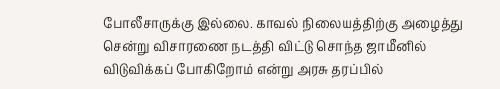போலீசாருக்கு இல்லை. காவல் நிலையத்திற்கு அழைத்து சென்று விசாரணை நடத்தி விட்டு சொந்த ஜாமீனில் விடுவிக்கப் போகிறோம் என்று அரசு தரப்பில்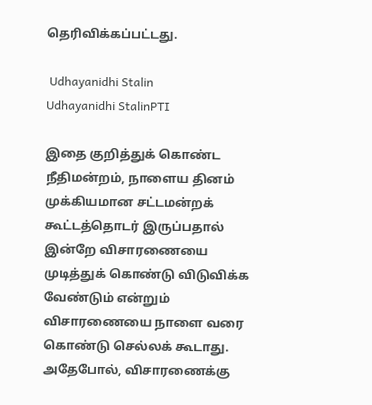தெரிவிக்கப்பட்டது.

 Udhayanidhi Stalin
Udhayanidhi StalinPTI

இதை குறித்துக் கொண்ட நீதிமன்றம், நாளைய தினம் முக்கியமான சட்டமன்றக் கூட்டத்தொடர் இருப்பதால் இன்றே விசாரணையை முடித்துக் கொண்டு விடுவிக்க வேண்டும் என்றும் விசாரணையை நாளை வரை கொண்டு செல்லக் கூடாது. அதேபோல், விசாரணைக்கு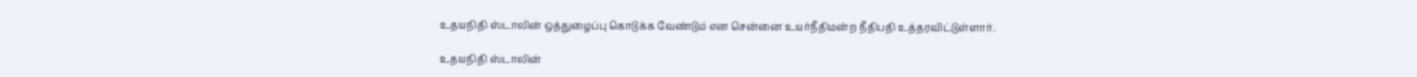உதயநிதி ஸ்டாலின் ஒத்துழைப்பு கொடுக்க வேண்டும் என சென்னை உயர்நீதிமன்ற நீதிபதி உத்தரவிட்டுள்ளார்.

உதயநிதி ஸ்டாலின்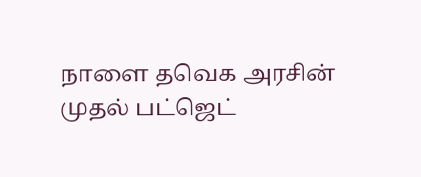நாளை தவெக அரசின் முதல் பட்ஜெட்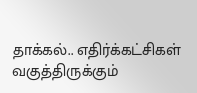தாக்கல்.. எதிர்க்கட்சிகள் வகுத்திருக்கும்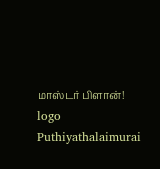மாஸ்டர் பிளான்!
logo
Puthiyathalaimurai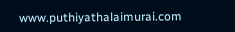www.puthiyathalaimurai.com